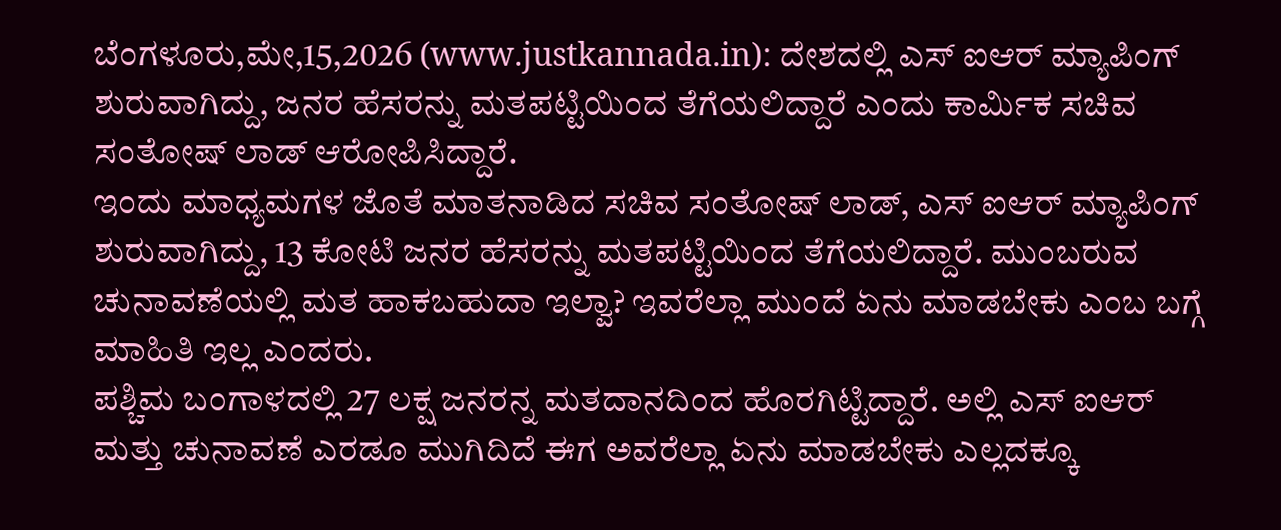ಬೆಂಗಳೂರು,ಮೇ,15,2026 (www.justkannada.in): ದೇಶದಲ್ಲಿ ಎಸ್ ಐಆರ್ ಮ್ಯಾಪಿಂಗ್ ಶುರುವಾಗಿದ್ದು, ಜನರ ಹೆಸರನ್ನು ಮತಪಟ್ಟಿಯಿಂದ ತೆಗೆಯಲಿದ್ದಾರೆ ಎಂದು ಕಾರ್ಮಿಕ ಸಚಿವ ಸಂತೋಷ್ ಲಾಡ್ ಆರೋಪಿಸಿದ್ದಾರೆ.
ಇಂದು ಮಾಧ್ಯಮಗಳ ಜೊತೆ ಮಾತನಾಡಿದ ಸಚಿವ ಸಂತೋಷ್ ಲಾಡ್, ಎಸ್ ಐಆರ್ ಮ್ಯಾಪಿಂಗ್ ಶುರುವಾಗಿದ್ದು, 13 ಕೋಟಿ ಜನರ ಹೆಸರನ್ನು ಮತಪಟ್ಟಿಯಿಂದ ತೆಗೆಯಲಿದ್ದಾರೆ. ಮುಂಬರುವ ಚುನಾವಣೆಯಲ್ಲಿ ಮತ ಹಾಕಬಹುದಾ ಇಲ್ವಾ? ಇವರೆಲ್ಲಾ ಮುಂದೆ ಏನು ಮಾಡಬೇಕು ಎಂಬ ಬಗ್ಗೆ ಮಾಹಿತಿ ಇಲ್ಲ ಎಂದರು.
ಪಶ್ಚಿಮ ಬಂಗಾಳದಲ್ಲಿ 27 ಲಕ್ಷ ಜನರನ್ನ ಮತದಾನದಿಂದ ಹೊರಗಿಟ್ಟಿದ್ದಾರೆ. ಅಲ್ಲಿ ಎಸ್ ಐಆರ್ ಮತ್ತು ಚುನಾವಣೆ ಎರಡೂ ಮುಗಿದಿದೆ ಈಗ ಅವರೆಲ್ಲಾ ಏನು ಮಾಡಬೇಕು ಎಲ್ಲದಕ್ಕೂ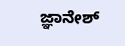ಜ್ಞಾನೇಶ್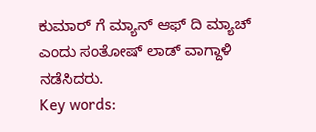ಕುಮಾರ್ ಗೆ ಮ್ಯಾನ್ ಆಫ್ ದಿ ಮ್ಯಾಚ್ ಎಂದು ಸಂತೋಷ್ ಲಾಡ್ ವಾಗ್ದಾಳಿ ನಡೆಸಿದರು.
Key words: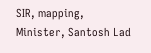SIR, mapping, Minister, Santosh Lad